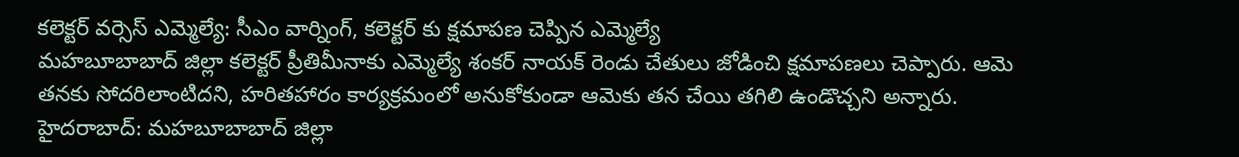కలెక్టర్ వర్సెస్ ఎమ్మెల్యే: సీఎం వార్నింగ్, కలెక్టర్ కు క్షమాపణ చెప్పిన ఎమ్మెల్యే
మహబూబాబాద్ జిల్లా కలెక్టర్ ప్రీతిమీనాకు ఎమ్మెల్యే శంకర్ నాయక్ రెండు చేతులు జోడించి క్షమాపణలు చెప్పారు. ఆమె తనకు సోదరిలాంటిదని, హరితహారం కార్యక్రమంలో అనుకోకుండా ఆమెకు తన చేయి తగిలి ఉండొచ్చని అన్నారు.
హైదరాబాద్: మహబూబాబాద్ జిల్లా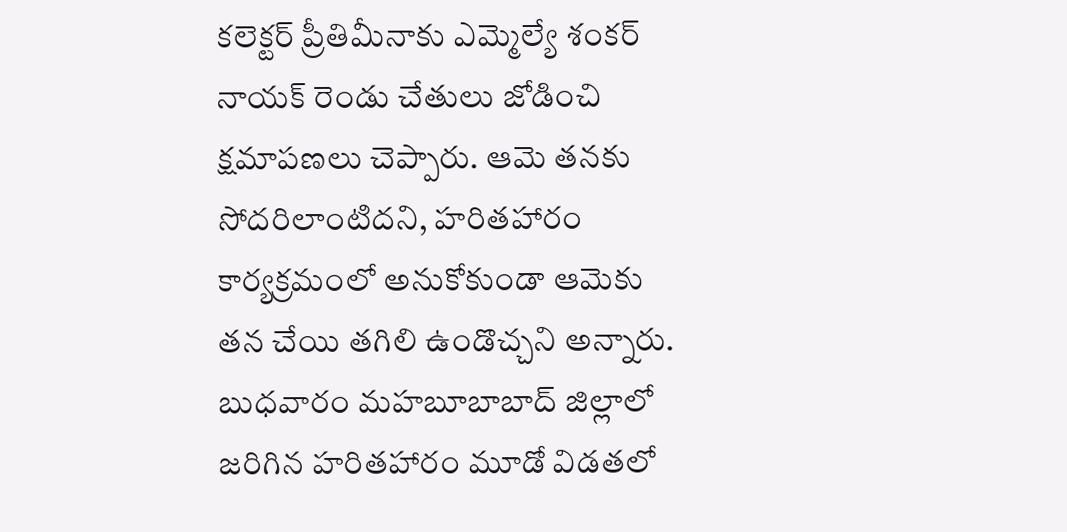కలెక్టర్ ప్రీతిమీనాకు ఎమ్మెల్యే శంకర్ నాయక్ రెండు చేతులు జోడించి క్షమాపణలు చెప్పారు. ఆమె తనకు సోదరిలాంటిదని, హరితహారం కార్యక్రమంలో అనుకోకుండా ఆమెకు తన చేయి తగిలి ఉండొచ్చని అన్నారు.
బుధవారం మహబూబాబాద్ జిల్లాలో జరిగిన హరితహారం మూడో విడతలో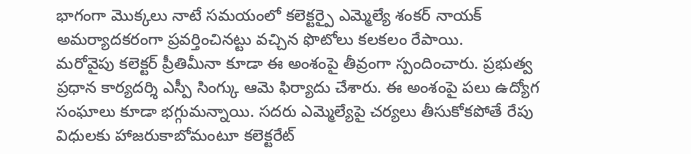భాగంగా మొక్కలు నాటే సమయంలో కలెక్టర్పై ఎమ్మెల్యే శంకర్ నాయక్ అమర్యాదకరంగా ప్రవర్తించినట్టు వచ్చిన ఫొటోలు కలకలం రేపాయి.
మరోవైపు కలెక్టర్ ప్రీతిమీనా కూడా ఈ అంశంపై తీవ్రంగా స్పందించారు. ప్రభుత్వ ప్రధాన కార్యదర్శి ఎస్పీ సింగ్కు ఆమె ఫిర్యాదు చేశారు. ఈ అంశంపై పలు ఉద్యోగ సంఘాలు కూడా భగ్గుమన్నాయి. సదరు ఎమ్మెల్యేపై చర్యలు తీసుకోకపోతే రేపు విధులకు హాజరుకాబోమంటూ కలెక్టరేట్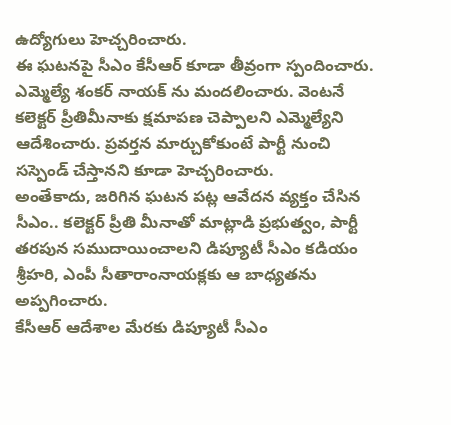ఉద్యోగులు హెచ్చరించారు.
ఈ ఘటనపై సీఎం కేసీఆర్ కూడా తీవ్రంగా స్పందించారు. ఎమ్మెల్యే శంకర్ నాయక్ ను మందలించారు. వెంటనే కలెక్టర్ ప్రీతిమీనాకు క్షమాపణ చెప్పాలని ఎమ్మెల్యేని ఆదేశించారు. ప్రవర్తన మార్చుకోకుంటే పార్టీ నుంచి సస్పెండ్ చేస్తానని కూడా హెచ్చరించారు.
అంతేకాదు, జరిగిన ఘటన పట్ల ఆవేదన వ్యక్తం చేసిన సీఎం.. కలెక్టర్ ప్రీతి మీనాతో మాట్లాడి ప్రభుత్వం, పార్టీ తరపున సముదాయించాలని డిప్యూటీ సీఎం కడియం శ్రీహరి, ఎంపీ సీతారాంనాయక్లకు ఆ బాధ్యతను అప్పగించారు.
కేసీఆర్ ఆదేశాల మేరకు డిప్యూటీ సీఎం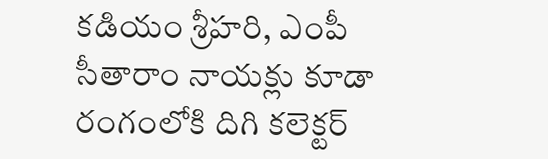కడియం శ్రీహరి, ఎంపీ సీతారాం నాయక్లు కూడా రంగంలోకి దిగి కలెక్టర్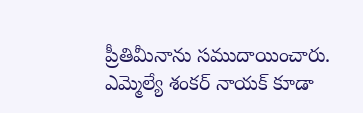ప్రీతిమీనాను సముదాయించారు. ఎమ్మెల్యే శంకర్ నాయక్ కూడా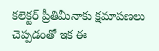కలెక్టర్ ప్రీతిమీనాకు క్షమాపణలు చెప్పడంతో ఇక ఈ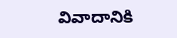వివాదానికి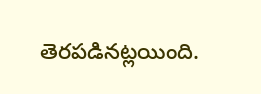తెరపడినట్లయింది.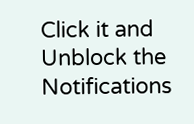Click it and Unblock the Notifications